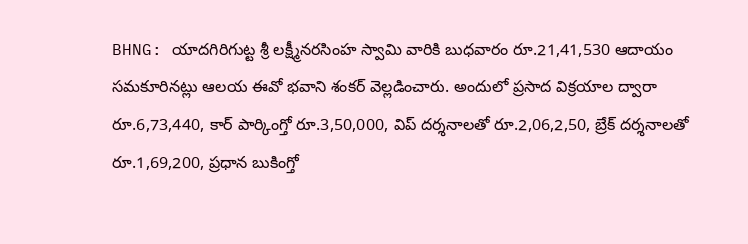BHNG: యాదగిరిగుట్ట శ్రీ లక్ష్మీనరసింహ స్వామి వారికి బుధవారం రూ.21,41,530 ఆదాయం సమకూరినట్లు ఆలయ ఈవో భవాని శంకర్ వెల్లడించారు. అందులో ప్రసాద విక్రయాల ద్వారా రూ.6,73,440, కార్ పార్కింగ్తో రూ.3,50,000, విప్ దర్శనాలతో రూ.2,06,2,50, బ్రేక్ దర్శనాలతో రూ.1,69,200, ప్రధాన బుకింగ్తో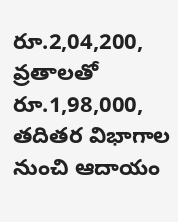రూ.2,04,200, వ్రతాలతో రూ.1,98,000, తదితర విభాగాల నుంచి ఆదాయం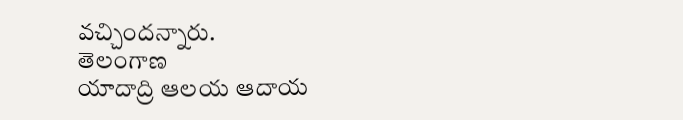వచ్చిందన్నారు.
తెలంగాణ
యాదాద్రి ఆలయ ఆదాయ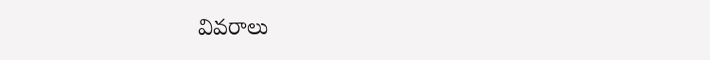వివరాలు